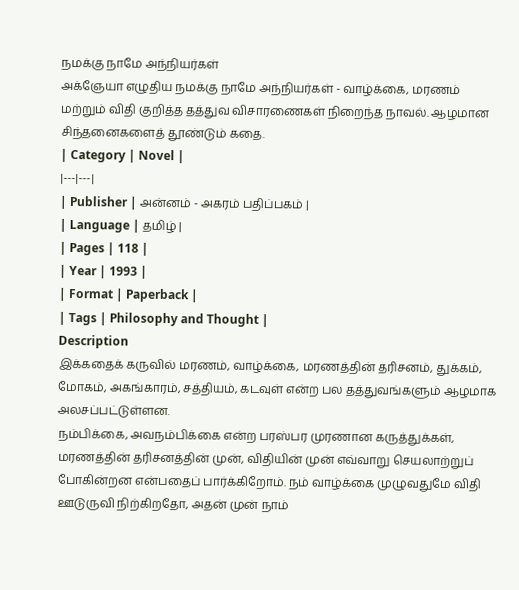நமக்கு நாமே அந்நியர்கள்
அக்ஞேயா எழுதிய நமக்கு நாமே அந்நியர்கள் - வாழ்க்கை, மரணம் மற்றும் விதி குறித்த தத்துவ விசாரணைகள் நிறைந்த நாவல். ஆழமான சிந்தனைகளைத் தூண்டும் கதை.
| Category | Novel |
|---|---|
| Publisher | அன்னம் - அகரம் பதிப்பகம் |
| Language | தமிழ் |
| Pages | 118 |
| Year | 1993 |
| Format | Paperback |
| Tags | Philosophy and Thought |
Description
இக்கதைக் கருவில் மரணம், வாழ்க்கை, மரணத்தின் தரிசனம், துக்கம், மோகம், அகங்காரம், சத்தியம், கடவுள் என்ற பல தத்துவங்களும் ஆழமாக அலசப்பட்டுள்ளன.
நம்பிக்கை, அவநம்பிக்கை என்ற பரஸ்பர முரணான கருத்துக்கள், மரணத்தின் தரிசனத்தின் முன், விதியின் முன் எவ்வாறு செயலாற்றுப் போகின்றன என்பதைப் பார்க்கிறோம். நம் வாழ்க்கை முழுவதுமே விதி ஊடுருவி நிற்கிறதோ, அதன் முன் நாம்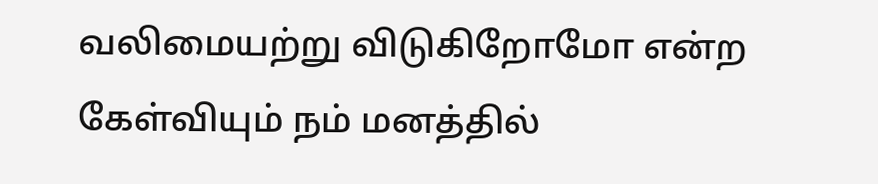வலிமையற்று விடுகிறோமோ என்ற கேள்வியும் நம் மனத்தில்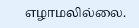எழாமலில்லை.